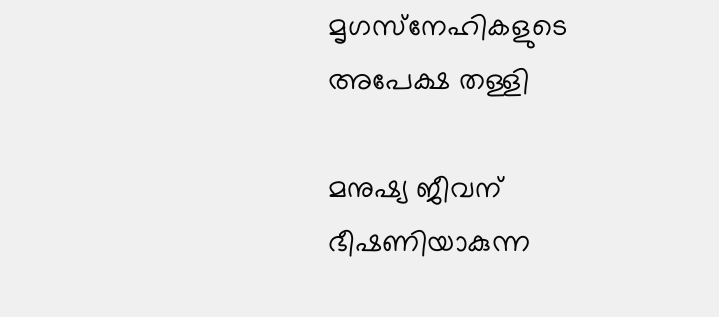മൃഗസ്‌നേഹികളുടെ അപേക്ഷ തള്ളി

മനുഷ്യ ജീവന് ഭീഷണിയാകുന്ന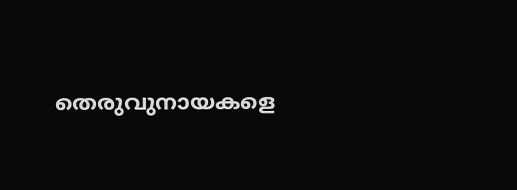തെരുവുനായകളെ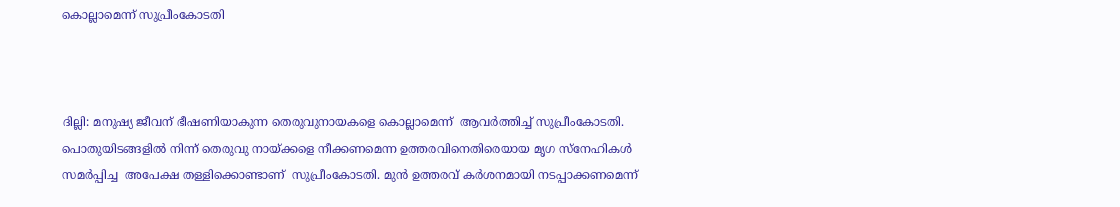കൊല്ലാമെന്ന് സുപ്രീംകോടതി



ദില്ലി: മനുഷ്യ ജീവന് ഭീഷണിയാകുന്ന തെരുവുനായകളെ കൊല്ലാമെന്ന്  ആവര്‍ത്തിച്ച് സുപ്രീംകോടതി. പൊതുയിടങ്ങളില്‍ നിന്ന് തെരുവു നായ്ക്കളെ നീക്കണമെന്ന ഉത്തരവിനെതിരെയായ മൃഗ സ്‌നേഹികള്‍ സമര്‍പ്പിച്ച  അപേക്ഷ തള്ളിക്കൊണ്ടാണ്  സുപ്രീംകോടതി. മുന്‍ ഉത്തരവ് കര്‍ശനമായി നടപ്പാക്കണമെന്ന്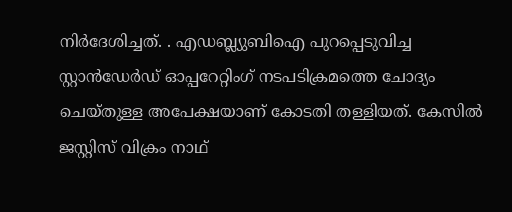നിര്‍ദേശിച്ചത്. . എഡബ്ല്യുബിഐ പുറപ്പെടുവിച്ച സ്റ്റാന്‍ഡേര്‍ഡ് ഓപ്പറേറ്റിംഗ് നടപടിക്രമത്തെ ചോദ്യം ചെയ്തുള്ള അപേക്ഷയാണ് കോടതി തള്ളിയത്. കേസില്‍ ജസ്റ്റിസ് വിക്രം നാഥ്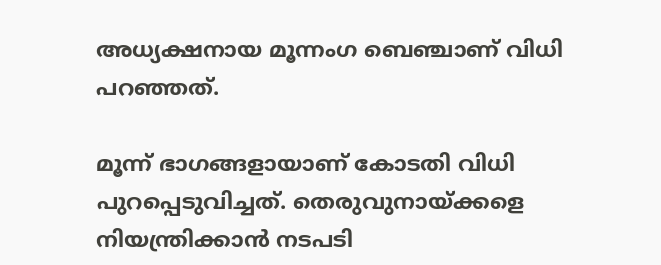അധ്യക്ഷനായ മൂന്നംഗ ബെഞ്ചാണ് വിധി പറഞ്ഞത്.

മൂന്ന് ഭാഗങ്ങളായാണ് കോടതി വിധി പുറപ്പെടുവിച്ചത്. തെരുവുനായ്ക്കളെ നിയന്ത്രിക്കാന്‍ നടപടി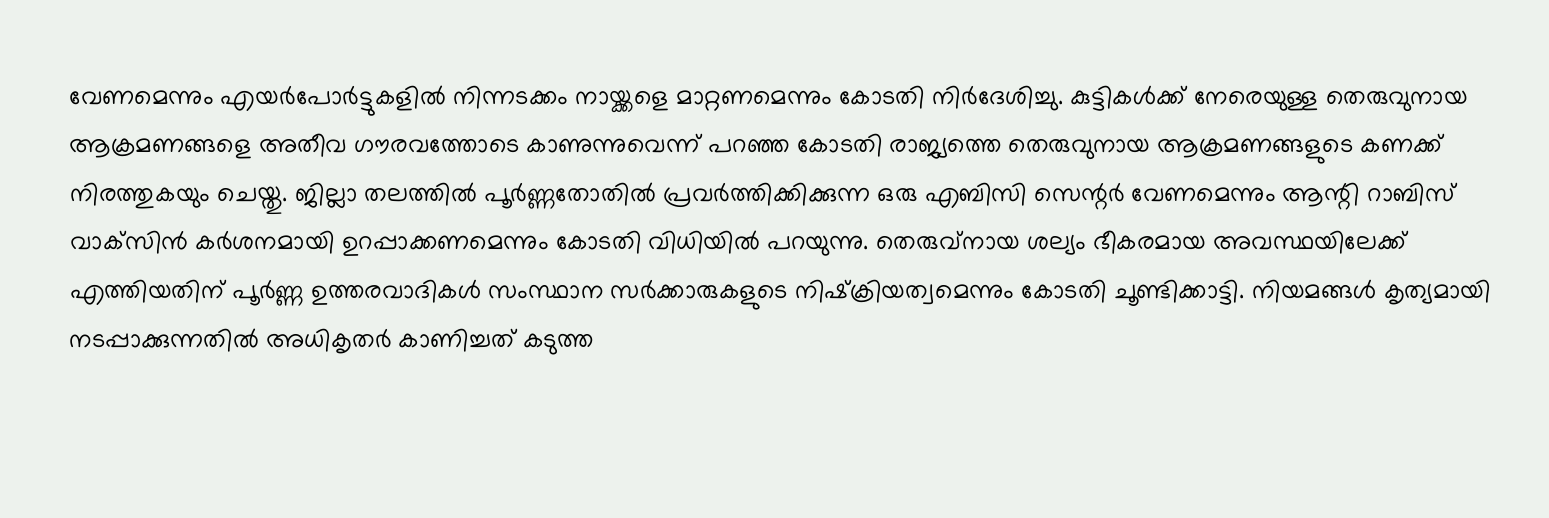വേണമെന്നും എയര്‍പോര്‍ട്ടുകളില്‍ നിന്നടക്കം നായ്ക്കളെ മാറ്റണമെന്നും കോടതി നിര്‍ദേശിച്ചു. കുട്ടികള്‍ക്ക് നേരെയുള്ള തെരുവുനായ ആക്രമണങ്ങളെ അതീവ ഗൗരവത്തോടെ കാണുന്നുവെന്ന് പറഞ്ഞ കോടതി രാജ്യത്തെ തെരുവുനായ ആക്രമണങ്ങളുടെ കണക്ക് നിരത്തുകയും ചെയ്തു. ജില്ലാ തലത്തില്‍ പൂര്‍ണ്ണതോതില്‍ പ്രവര്‍ത്തിക്കിക്കുന്ന ഒരു എബിസി സെന്റര്‍ വേണമെന്നും ആന്റി റാബിസ് വാക്‌സിന്‍ കര്‍ശനമായി ഉറപ്പാക്കണമെന്നും കോടതി വിധിയില്‍ പറയുന്നു. തെരുവ്‌നായ ശല്യം ഭീകരമായ അവസ്ഥയിലേക്ക് എത്തിയതിന് പൂര്‍ണ്ണ ഉത്തരവാദികള്‍ സംസ്ഥാന സര്‍ക്കാരുകളുടെ നിഷ്‌ക്രിയത്വമെന്നും കോടതി ചൂണ്ടിക്കാട്ടി. നിയമങ്ങള്‍ കൃത്യമായി നടപ്പാക്കുന്നതില്‍ അധികൃതര്‍ കാണിച്ചത് കടുത്ത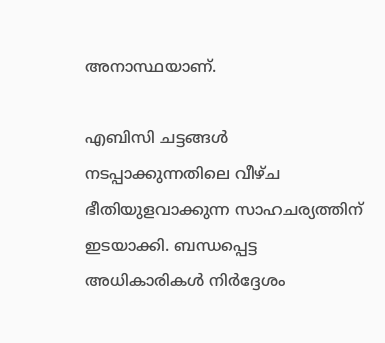അനാസ്ഥയാണ്.

എബിസി ചട്ടങ്ങള്‍ നടപ്പാക്കുന്നതിലെ വീഴ്ച ഭീതിയുളവാക്കുന്ന സാഹചര്യത്തിന് ഇടയാക്കി. ബന്ധപ്പെട്ട അധികാരികള്‍ നിര്‍ദ്ദേശം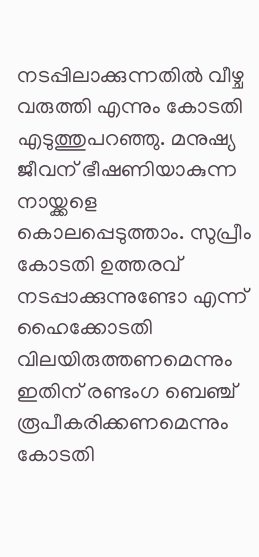നടപ്പിലാക്കുന്നതില്‍ വീഴ്ച വരുത്തി എന്നും കോടതി എടുത്തുപറഞ്ഞു. മനുഷ്യ ജീവന് ഭീഷണിയാകുന്ന നായ്ക്കളെ കൊലപ്പെടുത്താം. സുപ്രീം കോടതി ഉത്തരവ് നടപ്പാക്കുന്നുണ്ടോ എന്ന് ഹൈക്കോടതി വിലയിരുത്തണമെന്നും ഇതിന് രണ്ടംഗ ബെഞ്ച് രൂപീകരിക്കണമെന്നും കോടതി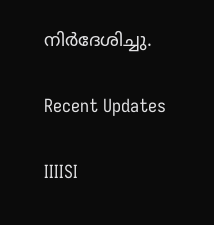നിര്‍ദേശിച്ചു.

Recent Updates

IIIISI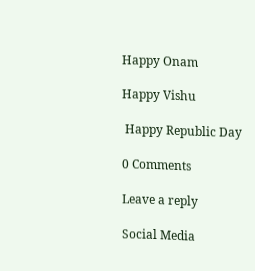Happy Onam

Happy Vishu

 Happy Republic Day

0 Comments

Leave a reply

Social Media